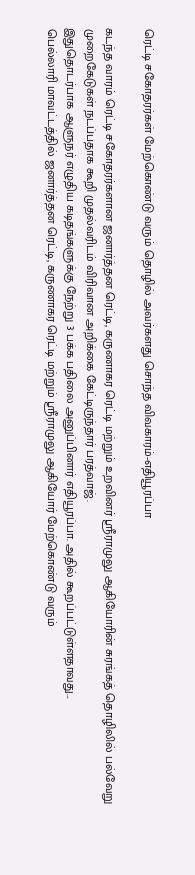ரெட்டி சகோதரர்கள் மேற்கொண்டு வரும் தொழில் அவர்களது சொந்த விவகாரம்-எதியூரப்பா

கடந்த வாரம் ரெட்டி சகோதரர்களான ஜனார்த்தன ரெட்டி, கருணாகர ரெட்டி மற்றும் உறவினர் ஸ்ரீராமுலு ஆகியோரின் சுரங்கத் தொழிலில் பல்வேறு முறைகேடுகள் நடப்பதாக கூறி முதல்வரிடம் விரிவான அறிக்கை கேட்டிருந்தார் பரத்வாஜ்.
இதுதொடர்பாக ஆளுநர் எழுதிய கடிதங்களுக்கு நேற்று 3 பக்க பதிலை அனுப்பினார் எதியூரப்பா. அதில் கூறப்பட்டுள்ளதாவது...
பெல்லாரி மாவட்டத்தில் ஜனார்த்தன ரெட்டி, கருணாகர ரெட்டி மற்றும் ஸ்ரீராமுலு ஆகியோர் மேற்கொண்டு வரும்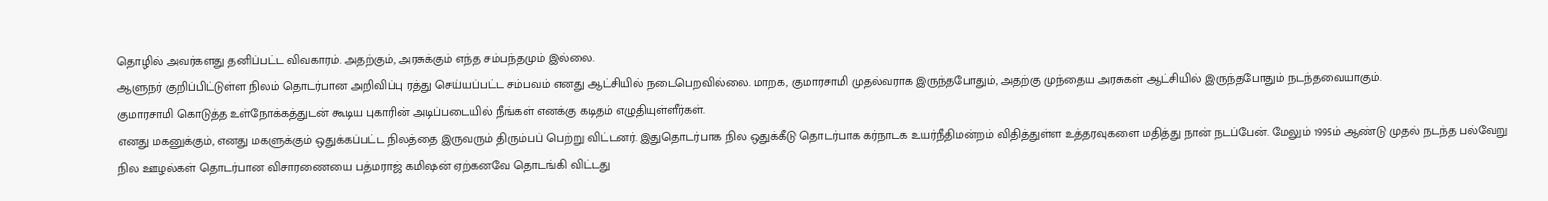தொழில் அவர்களது தனிப்பட்ட விவகாரம். அதற்கும், அரசுக்கும் எந்த சம்பந்தமும் இல்லை.
ஆளுநர் குறிப்பிட்டுள்ள நிலம் தொடர்பான அறிவிப்பு ரத்து செய்யப்பட்ட சம்பவம் எனது ஆட்சியில் நடைபெறவில்லை. மாறக, குமாரசாமி முதல்வராக இருந்தபோதும், அதற்கு முந்தைய அரசுகள் ஆட்சியில் இருந்தபோதும் நடந்தவையாகும்.
குமாரசாமி கொடுத்த உள்நோக்கத்துடன் கூடிய புகாரின் அடிப்படையில் நீங்கள் எனக்கு கடிதம் எழுதியுள்ளீர்கள்.
எனது மகனுக்கும், எனது மகளுக்கும் ஒதுக்கப்பட்ட நிலத்தை இருவரும் திரும்பப் பெற்று விட்டனர். இதுதொடர்பாக நில ஒதுக்கீடு தொடர்பாக கர்நாடக உயர்நீதிமன்றம் விதித்துள்ள உத்தரவுகளை மதித்து நான் நடப்பேன். மேலும் 1995ம் ஆண்டு முதல் நடந்த பல்வேறு நில ஊழல்கள் தொடர்பான விசாரணையை பத்மராஜ் கமிஷன் ஏற்கனவே தொடங்கி விட்டது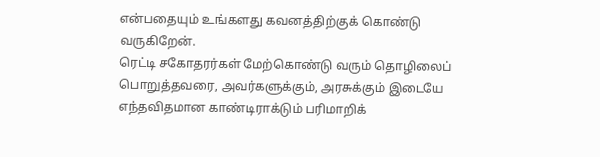என்பதையும் உங்களது கவனத்திற்குக் கொண்டு வருகிறேன்.
ரெட்டி சகோதரர்கள் மேற்கொண்டு வரும் தொழிலைப் பொறுத்தவரை, அவர்களுக்கும், அரசுக்கும் இடையே எந்தவிதமான காண்டிராக்டும் பரிமாறிக்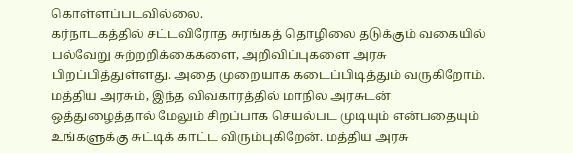கொள்ளப்படவில்லை.
கர்நாடகத்தில் சட்டவிரோத சுரங்கத் தொழிலை தடுக்கும் வகையில் பல்வேறு சுற்றறிக்கைகளை, அறிவிப்புகளை அரசு பிறப்பித்துள்ளது. அதை முறையாக கடைப்பிடித்தும் வருகிறோம்.
மத்திய அரசும், இந்த விவகாரத்தில் மாநில அரசுடன் ஒத்துழைத்தால் மேலும் சிறப்பாக செயல்பட முடியும் என்பதையும் உங்களுக்கு சுட்டிக் காட்ட விரும்புகிறேன். மத்திய அரசு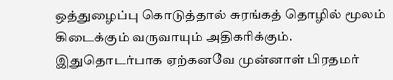ஒத்துழைப்பு கொடுத்தால் சுரங்கத் தொழில் மூலம் கிடைக்கும் வருவாயும் அதிகரிக்கும்.
இதுதொடர்பாக ஏற்கனவே முன்னாள் பிரதமர்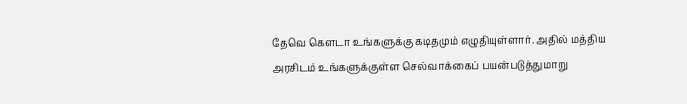தேவெ கெளடா உங்களுக்கு கடிதமும் எழுதியுள்ளார். அதில் மத்திய அரசிடம் உங்களுக்குள்ள செல்வாக்கைப் பயன்படுத்துமாறு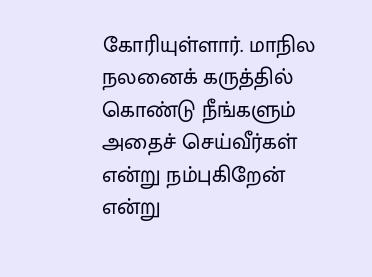கோரியுள்ளார். மாநில நலனைக் கருத்தில் கொண்டு நீங்களும் அதைச் செய்வீர்கள் என்று நம்புகிறேன் என்று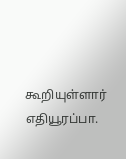கூறியுள்ளார் எதியூரப்பா.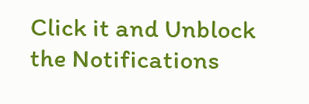Click it and Unblock the Notifications